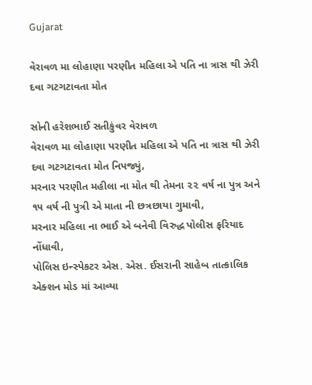Gujarat

વેરાવળ મા લોહાણા પરણીત મહિલા એ પતિ ના ત્રાસ થી ઝેરી દવા ગટગટાવતા મોત

સોની હરેશભાઈ સતીકુંવર વેરાવળ
વેરાવળ મા લોહાણા પરણીત મહિલા એ પતિ ના ત્રાસ થી ઝેરી દવા ગટગટાવતા મોત નિપજ્યું,
મરનાર પરણીત મહીલા ના મોત થી તેમના ૨૨ વર્ષ ના પુત્ર અને ૧૫ વર્ષ ની પુત્રી એ માતા ની છત્રછાયા ગુમાવી,
મરનાર મહિલા ના ભાઈ એ બનેવી વિરુદ્ધ પોલીસ ફરિયાદ નોંધાવી,
પોલિસ ઇન્સ્પેકટર એસ. એસ. ઈસરાની સાહેબ તાત્કાલિક એક્શન મોડ માં આવ્યા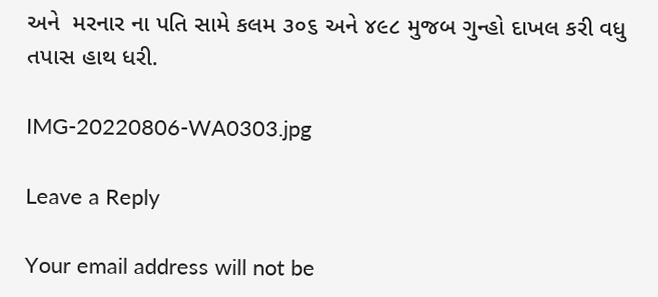અને  મરનાર ના પતિ સામે કલમ ૩૦૬ અને ૪૯૮ મુજબ ગુન્હો દાખલ કરી વધુ તપાસ હાથ ધરી.

IMG-20220806-WA0303.jpg

Leave a Reply

Your email address will not be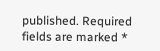published. Required fields are marked *